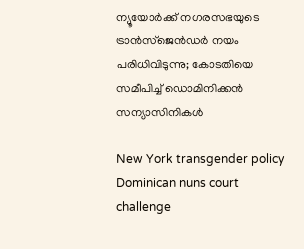ന്യൂയോര്‍ക്ക് നഗരസഭയുടെ ട്രാന്‍സ്‌ജെന്‍ഡര്‍ നയം പരിധിവിടുന്നു; കോടതിയെ സമീപിച്ച് ഡൊമിനിക്കന്‍ സന്യാസിനികള്‍

New York transgender policy Dominican nuns court challenge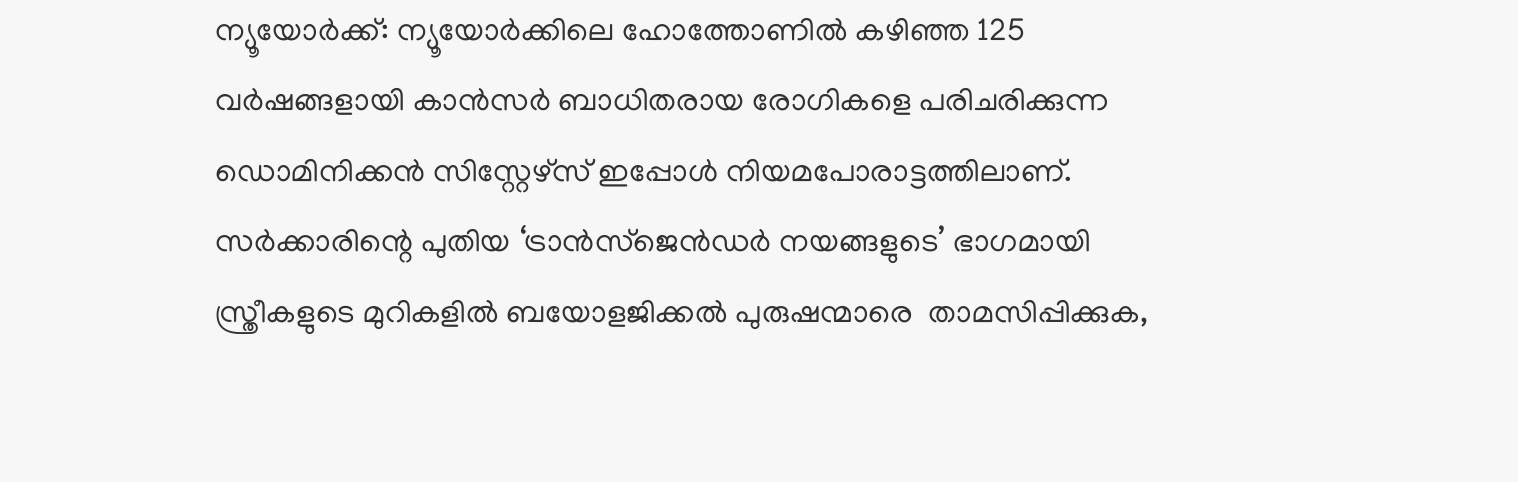ന്യൂയോര്‍ക്ക്: ന്യൂയോര്‍ക്കിലെ ഹോത്തോണില്‍ കഴിഞ്ഞ 125 വര്‍ഷങ്ങളായി കാന്‍സര്‍ ബാധിതരായ രോഗികളെ പരിചരിക്കുന്ന ഡൊമിനിക്കന്‍ സിസ്റ്റേഴ്‌സ് ഇപ്പോള്‍ നിയമപോരാട്ടത്തിലാണ്. സര്‍ക്കാരിന്റെ പുതിയ ‘ട്രാന്‍സ്‌ജെന്‍ഡര്‍ നയങ്ങളുടെ’ ഭാഗമായി സ്ത്രീകളുടെ മുറികളില്‍ ബയോളജിക്കല്‍ പുരുഷന്മാരെ  താമസിപ്പിക്കുക,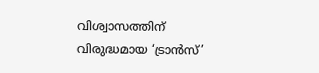വിശ്വാസത്തിന് വിരുദ്ധമായ ‘ട്രാന്‍സ്’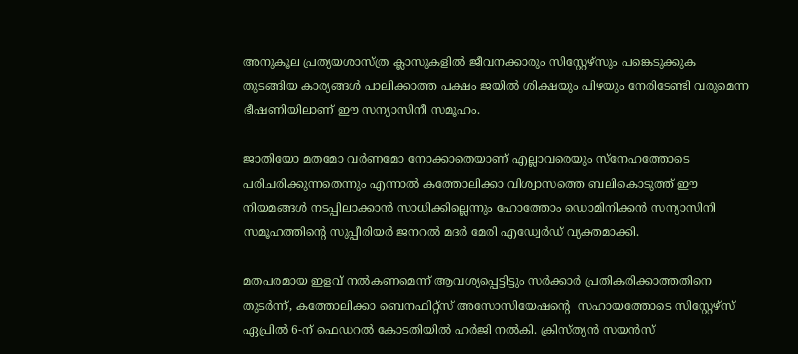അനുകൂല പ്രത്യയശാസ്ത്ര ക്ലാസുകളില്‍ ജീവനക്കാരും സിസ്റ്റേഴ്‌സും പങ്കെടുക്കുക തുടങ്ങിയ കാര്യങ്ങള്‍ പാലിക്കാത്ത പക്ഷം ജയില്‍ ശിക്ഷയും പിഴയും നേരിടേണ്ടി വരുമെന്ന ഭീഷണിയിലാണ് ഈ സന്യാസിനീ സമൂഹം.

ജാതിയോ മതമോ വര്‍ണമോ നോക്കാതെയാണ് എല്ലാവരെയും സ്‌നേഹത്തോടെ പരിചരിക്കുന്നതെന്നും എന്നാല്‍ കത്തോലിക്കാ വിശ്വാസത്തെ ബലികൊടുത്ത് ഈ നിയമങ്ങള്‍ നടപ്പിലാക്കാന്‍ സാധിക്കില്ലെന്നും ഹോത്തോം ഡൊമിനിക്കന്‍ സന്യാസിനി സമൂഹത്തിന്റെ സുപ്പീരിയര്‍ ജനറല്‍ മദര്‍ മേരി എഡ്വേര്‍ഡ് വ്യക്തമാക്കി.

മതപരമായ ഇളവ് നല്‍കണമെന്ന് ആവശ്യപ്പെട്ടിട്ടും സര്‍ക്കാര്‍ പ്രതികരിക്കാത്തതിനെ തുടര്‍ന്ന്, കത്തോലിക്കാ ബെനഫിറ്റ്‌സ് അസോസിയേഷന്റെ  സഹായത്തോടെ സിസ്റ്റേഴ്‌സ് ഏപ്രില്‍ 6-ന് ഫെഡറല്‍ കോടതിയില്‍ ഹര്‍ജി നല്‍കി. ക്രിസ്ത്യന്‍ സയന്‍സ്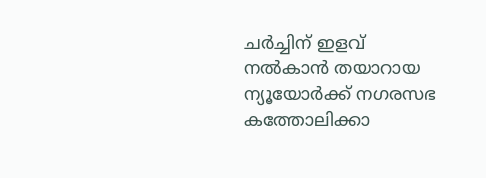ചര്‍ച്ചിന് ഇളവ് നല്‍കാന്‍ തയാറായ ന്യൂയോര്‍ക്ക് നഗരസഭ കത്തോലിക്കാ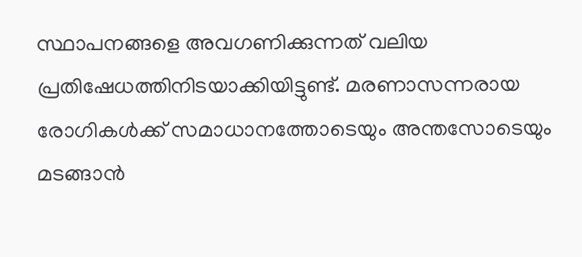സ്ഥാപനങ്ങളെ അവഗണിക്കുന്നത് വലിയ പ്രതിഷേധത്തിനിടയാക്കിയിട്ടുണ്ട്. മരണാസന്നരായ രോഗികള്‍ക്ക് സമാധാനത്തോടെയും അന്തസോടെയും മടങ്ങാന്‍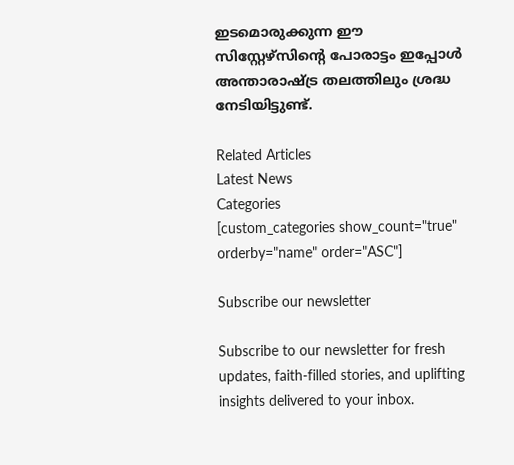ഇടമൊരുക്കുന്ന ഈ സിസ്റ്റേഴ്‌സിന്റെ പോരാട്ടം ഇപ്പോള്‍ അന്താരാഷ്ട്ര തലത്തിലും ശ്രദ്ധ നേടിയിട്ടുണ്ട്.

Related Articles
Latest News
Categories
[custom_categories show_count="true" orderby="name" order="ASC"]

Subscribe our newsletter

Subscribe to our newsletter for fresh updates, faith-filled stories, and uplifting insights delivered to your inbox.